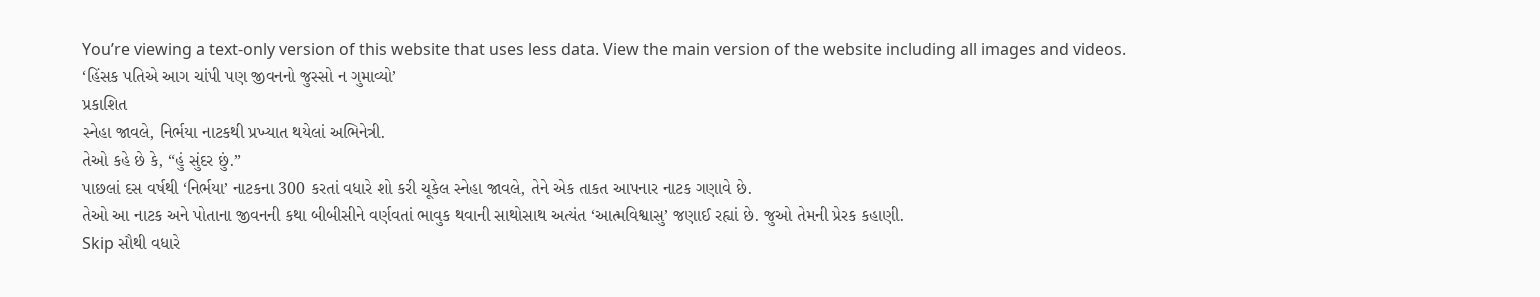You’re viewing a text-only version of this website that uses less data. View the main version of the website including all images and videos.
‘હિંસક પતિએ આગ ચાંપી પણ જીવનનો જુસ્સો ન ગુમાવ્યો’
પ્રકાશિત
સ્નેહા જાવલે, નિર્ભયા નાટકથી પ્રખ્યાત થયેલાં અભિનેત્રી.
તેઓ કહે છે કે, “હું સુંદર છું.”
પાછલાં દસ વર્ષથી ‘નિર્ભયા’ નાટકના 300 કરતાં વધારે શો કરી ચૂકેલ સ્નેહા જાવલે, તેને એક તાકત આપનાર નાટક ગણાવે છે.
તેઓ આ નાટક અને પોતાના જીવનની કથા બીબીસીને વર્ણવતાં ભાવુક થવાની સાથોસાથ અત્યંત ‘આત્મવિશ્વાસુ’ જણાઈ રહ્યાં છે. જુઓ તેમની પ્રેરક કહાણી.
Skip સૌથી વધારે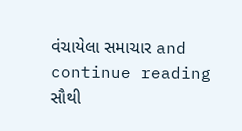વંચાયેલા સમાચાર and continue reading
સૌથી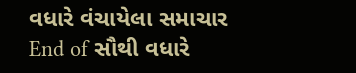વધારે વંચાયેલા સમાચાર
End of સૌથી વધારે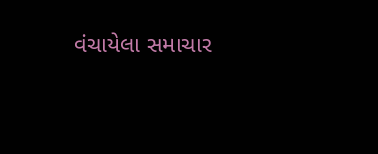વંચાયેલા સમાચાર